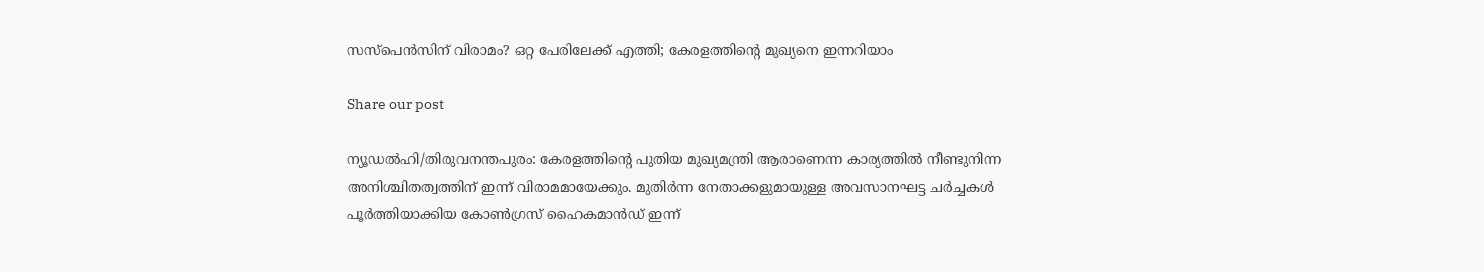സസ്പെൻസിന് വിരാമം? ഒറ്റ പേരിലേക്ക് എത്തി; കേരളത്തിന്റെ മുഖ്യനെ ഇന്നറിയാം

Share our post

ന്യൂഡൽഹി/തിരുവനന്തപുരം: കേരളത്തിന്റെ പുതിയ മുഖ്യമന്ത്രി ആരാണെന്ന കാര്യത്തിൽ നീണ്ടുനിന്ന അനിശ്ചിതത്വത്തിന് ഇന്ന് വിരാമമായേക്കും. മുതിർന്ന നേതാക്കളുമായുള്ള അവസാനഘട്ട ചർച്ചകൾ പൂർത്തിയാക്കിയ കോൺഗ്രസ് ഹൈകമാൻഡ് ഇന്ന്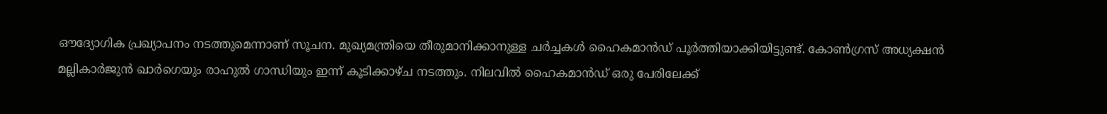ഔദ്യോഗിക പ്രഖ്യാപനം നടത്തുമെന്നാണ് സൂചന. മുഖ്യമന്ത്രിയെ തീരുമാനിക്കാനുള്ള ചർച്ചകൾ ഹൈകമാൻഡ് പൂർത്തിയാക്കിയിട്ടുണ്ട്. കോൺഗ്രസ് അധ്യക്ഷൻ മല്ലികാർജുൻ ഖാർഗെയും രാഹുൽ ഗാന്ധിയും ഇന്ന് കൂടിക്കാഴ്ച നടത്തും. നിലവിൽ ഹൈകമാൻഡ് ഒരു പേരിലേക്ക്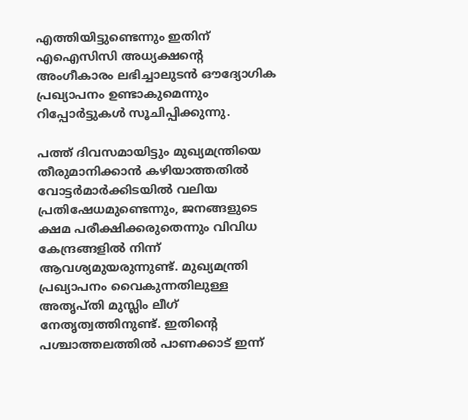എത്തിയിട്ടുണ്ടെന്നും ഇതിന് എഐസിസി അധ്യക്ഷന്റെ അംഗീകാരം ലഭിച്ചാലുടൻ ഔദ്യോഗിക പ്രഖ്യാപനം ഉണ്ടാകുമെന്നും റിപ്പോർട്ടുകൾ സൂചിപ്പിക്കുന്നു.

പത്ത് ദിവസമായിട്ടും മുഖ്യമന്ത്രിയെ തീരുമാനിക്കാൻ കഴിയാത്തതിൽ വോട്ടർമാർക്കിടയിൽ വലിയ പ്രതിഷേധമുണ്ടെന്നും, ജനങ്ങളുടെ ക്ഷമ പരീക്ഷിക്കരുതെന്നും വിവിധ കേന്ദ്രങ്ങളിൽ നിന്ന് ആവശ്യമുയരുന്നുണ്ട്. മുഖ്യമന്ത്രി പ്രഖ്യാപനം വൈകുന്നതിലുള്ള അതൃപ്തി മുസ്ലിം ലീഗ് നേതൃത്വത്തിനുണ്ട്. ഇതിന്റെ പശ്ചാത്തലത്തിൽ പാണക്കാട് ഇന്ന്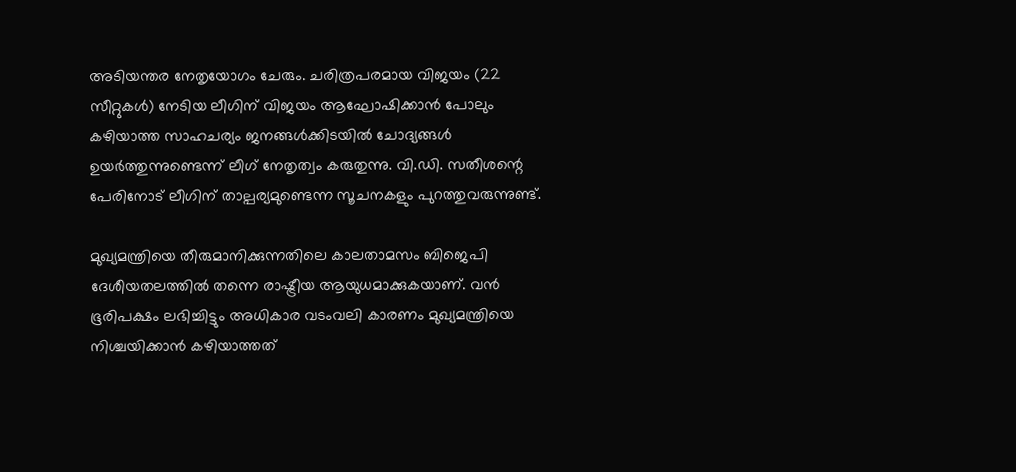അടിയന്തര നേതൃയോഗം ചേരും. ചരിത്രപരമായ വിജയം (22 സീറ്റുകൾ) നേടിയ ലീഗിന് വിജയം ആഘോഷിക്കാൻ പോലും കഴിയാത്ത സാഹചര്യം ജനങ്ങൾക്കിടയിൽ ചോദ്യങ്ങൾ ഉയർത്തുന്നുണ്ടെന്ന് ലീഗ് നേതൃത്വം കരുതുന്നു. വി.ഡി. സതീശന്റെ പേരിനോട് ലീഗിന് താല്പര്യമുണ്ടെന്ന സൂചനകളും പുറത്തുവരുന്നുണ്ട്.

മുഖ്യമന്ത്രിയെ തീരുമാനിക്കുന്നതിലെ കാലതാമസം ബിജെപി ദേശീയതലത്തിൽ തന്നെ രാഷ്ട്രീയ ആയുധമാക്കുകയാണ്. വൻ ഭൂരിപക്ഷം ലഭിച്ചിട്ടും അധികാര വടംവലി കാരണം മുഖ്യമന്ത്രിയെ നിശ്ചയിക്കാൻ കഴിയാത്തത്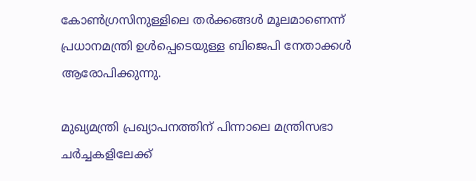കോൺഗ്രസിനുള്ളിലെ തർക്കങ്ങൾ മൂലമാണെന്ന് പ്രധാനമന്ത്രി ഉൾപ്പെടെയുള്ള ബിജെപി നേതാക്കൾ ആരോപിക്കുന്നു.

മുഖ്യമന്ത്രി പ്രഖ്യാപനത്തിന് പിന്നാലെ മന്ത്രിസഭാ ചർച്ചകളിലേക്ക്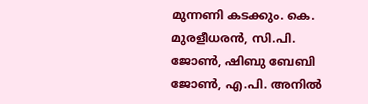മുന്നണി കടക്കും. കെ. മുരളീധരൻ, സി.പി. ജോൺ, ഷിബു ബേബി ജോൺ, എ.പി. അനിൽ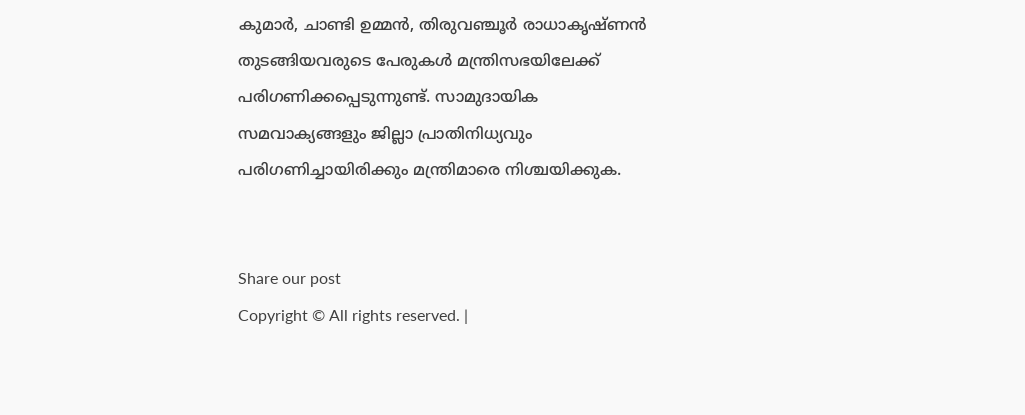കുമാർ, ചാണ്ടി ഉമ്മൻ, തിരുവഞ്ചൂർ രാധാകൃഷ്ണൻ തുടങ്ങിയവരുടെ പേരുകൾ മന്ത്രിസഭയിലേക്ക് പരിഗണിക്കപ്പെടുന്നുണ്ട്. സാമുദായിക സമവാക്യങ്ങളും ജില്ലാ പ്രാതിനിധ്യവും പരിഗണിച്ചായിരിക്കും മന്ത്രിമാരെ നിശ്ചയിക്കുക.


Share our post
Copyright © All rights reserved. |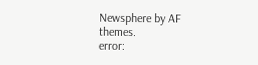Newsphere by AF themes.
error: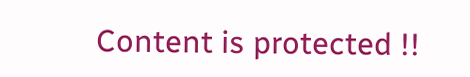Content is protected !!